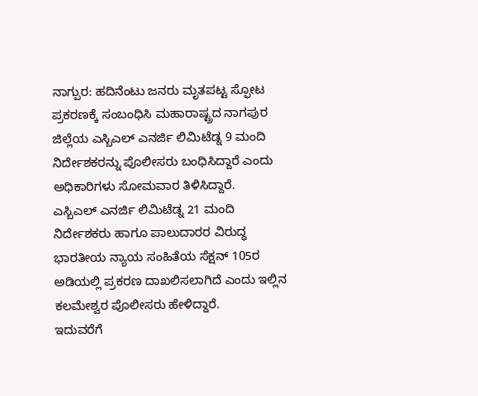ನಾಗ್ಪುರ: ಹದಿನೆಂಟು ಜನರು ಮೃತಪಟ್ಟ ಸ್ಫೋಟ ಪ್ರಕರಣಕ್ಕೆ ಸಂಬಂಧಿಸಿ ಮಹಾರಾಷ್ಟ್ರದ ನಾಗಪುರ ಜಿಲ್ಲೆಯ ಎಸ್ಬಿಎಲ್ ಎನರ್ಜಿ ಲಿಮಿಟೆಡ್ನ 9 ಮಂದಿ ನಿರ್ದೇಶಕರನ್ನು ಪೊಲೀಸರು ಬಂಧಿಸಿದ್ದಾರೆ ಎಂದು ಅಧಿಕಾರಿಗಳು ಸೋಮವಾರ ತಿಳಿಸಿದ್ದಾರೆ.
ಎಸ್ಬಿಎಲ್ ಎನರ್ಜಿ ಲಿಮಿಟೆಡ್ನ 21 ಮಂದಿ ನಿರ್ದೇಶಕರು ಹಾಗೂ ಪಾಲುದಾರರ ವಿರುದ್ಧ ಭಾರತೀಯ ನ್ಯಾಯ ಸಂಹಿತೆಯ ಸೆಕ್ಷನ್ 105ರ ಅಡಿಯಲ್ಲಿ ಪ್ರಕರಣ ದಾಖಲಿಸಲಾಗಿದೆ ಎಂದು ಇಲ್ಲಿನ ಕಲಮೇಶ್ವರ ಪೊಲೀಸರು ಹೇಳಿದ್ದಾರೆ.
ಇದುವರೆಗೆ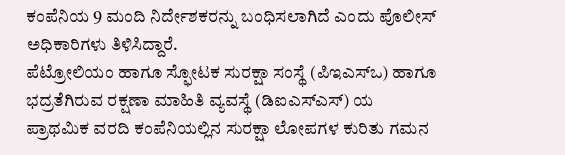ಕಂಪೆನಿಯ 9 ಮಂದಿ ನಿರ್ದೇಶಕರನ್ನು ಬಂಧಿಸಲಾಗಿದೆ ಎಂದು ಪೊಲೀಸ್ ಅಧಿಕಾರಿಗಳು ತಿಳಿಸಿದ್ದಾರೆ.
ಪೆಟ್ರೋಲಿಯಂ ಹಾಗೂ ಸ್ಫೋಟಕ ಸುರಕ್ಷಾ ಸಂಸ್ಥೆ (ಪಿಇಎಸ್ಒ) ಹಾಗೂ ಭದ್ರತೆಗಿರುವ ರಕ್ಷಣಾ ಮಾಹಿತಿ ವ್ಯವಸ್ಥೆ (ಡಿಐಎಸ್ಎಸ್) ಯ ಪ್ರಾಥಮಿಕ ವರದಿ ಕಂಪೆನಿಯಲ್ಲಿನ ಸುರಕ್ಷಾ ಲೋಪಗಳ ಕುರಿತು ಗಮನ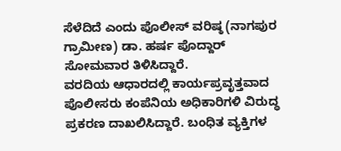ಸೆಳೆದಿದೆ ಎಂದು ಪೊಲೀಸ್ ವರಿಷ್ಠ (ನಾಗಪುರ ಗ್ರಾಮೀಣ) ಡಾ. ಹರ್ಷ ಪೊದ್ದಾರ್ ಸೋಮವಾರ ತಿಳಿಸಿದ್ದಾರೆ.
ವರದಿಯ ಆಧಾರದಲ್ಲಿ ಕಾರ್ಯಪ್ರವೃತ್ತವಾದ ಪೊಲೀಸರು ಕಂಪೆನಿಯ ಅಧಿಕಾರಿಗಳಿ ವಿರುದ್ಧ ಪ್ರಕರಣ ದಾಖಲಿಸಿದ್ದಾರೆ. ಬಂಧಿತ ವ್ಯಕ್ತಿಗಳ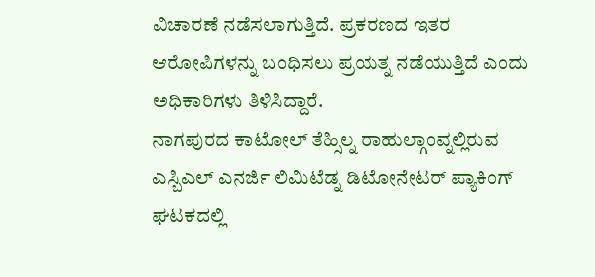ವಿಚಾರಣೆ ನಡೆಸಲಾಗುತ್ತಿದೆ. ಪ್ರಕರಣದ ಇತರ ಆರೋಪಿಗಳನ್ನು ಬಂಧಿಸಲು ಪ್ರಯತ್ನ ನಡೆಯುತ್ತಿದೆ ಎಂದು ಅಧಿಕಾರಿಗಳು ತಿಳಿಸಿದ್ದಾರೆ.
ನಾಗಪುರದ ಕಾಟೋಲ್ ತೆಹ್ಸಿಲ್ನ ರಾಹುಲ್ಗಾಂವ್ನಲ್ಲಿರುವ ಎಸ್ಬಿಎಲ್ ಎನರ್ಜಿ ಲಿಮಿಟೆಡ್ನ ಡಿಟೋನೇಟರ್ ಪ್ಯಾಕಿಂಗ್ ಘಟಕದಲ್ಲಿ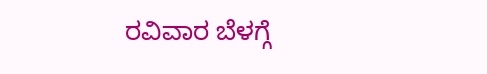ರವಿವಾರ ಬೆಳಗ್ಗೆ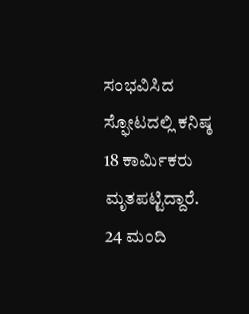ಸಂಭವಿಸಿದ ಸ್ಫೋಟದಲ್ಲಿ ಕನಿಷ್ಠ 18 ಕಾರ್ಮಿಕರು ಮೃತಪಟ್ಟಿದ್ದಾರೆ. 24 ಮಂದಿ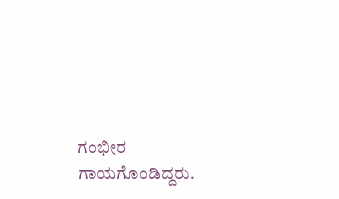ಗಂಭೀರ ಗಾಯಗೊಂಡಿದ್ದರು.